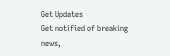Get Updates
Get notified of breaking news,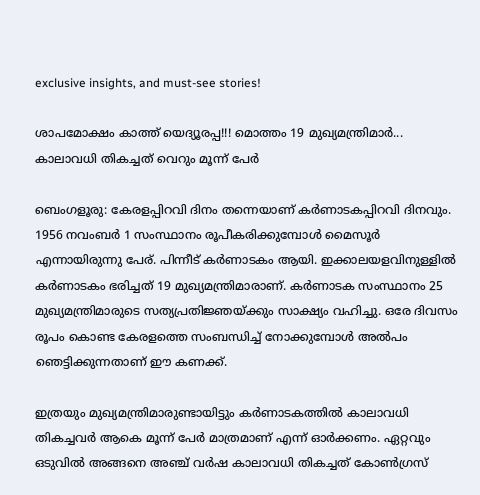exclusive insights, and must-see stories!

ശാപമോക്ഷം കാത്ത് യെദ്യൂരപ്പ!!! മൊത്തം 19 മുഖ്യമന്ത്രിമാര്‍... കാലാവധി തികച്ചത് വെറും മൂന്ന് പേര്‍

ബെംഗളൂരു: കേരളപ്പിറവി ദിനം തന്നെയാണ് കര്‍ണാടകപ്പിറവി ദിനവും. 1956 നവംബര്‍ 1 സംസ്ഥാനം രൂപീകരിക്കുമ്പോള്‍ മൈസൂര്‍ എന്നായിരുന്നു പേര്. പിന്നീട് കര്‍ണാടകം ആയി. ഇക്കാലയളവിനുള്ളില്‍ കര്‍ണാടകം ഭരിച്ചത് 19 മുഖ്യമന്ത്രിമാരാണ്. കര്‍ണാടക സംസ്ഥാനം 25 മുഖ്യമന്ത്രിമാരുടെ സത്യപ്രതിജ്ഞയ്ക്കും സാക്ഷ്യം വഹിച്ചു. ഒരേ ദിവസം രൂപം കൊണ്ട കേരളത്തെ സംബന്ധിച്ച് നോക്കുമ്പോള്‍ അല്‍പം ഞെട്ടിക്കുന്നതാണ് ഈ കണക്ക്.

ഇത്രയും മുഖ്യമന്ത്രിമാരുണ്ടായിട്ടും കര്‍ണാടകത്തില്‍ കാലാവധി തികച്ചവര്‍ ആകെ മൂന്ന് പേര്‍ മാത്രമാണ് എന്ന് ഓര്‍ക്കണം. ഏറ്റവും ഒടുവില്‍ അങ്ങനെ അഞ്ച് വര്‍ഷ കാലാവധി തികച്ചത് കോണ്‍ഗ്രസ്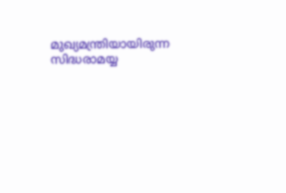മുഖ്യമന്ത്രിയായിരുന്ന സിദ്ധരാമയ്യ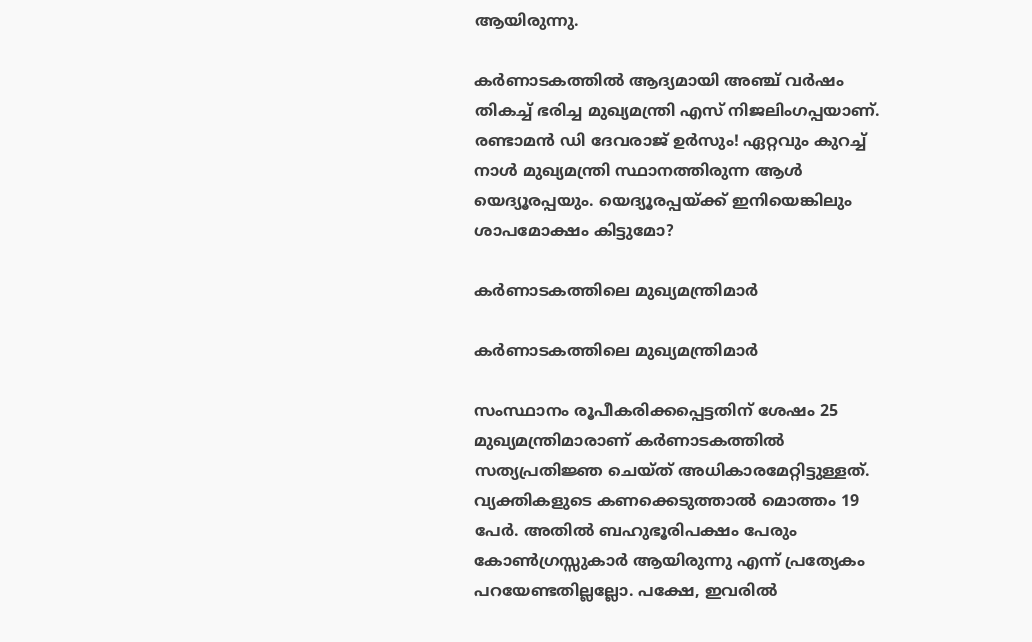ആയിരുന്നു.

കര്‍ണാടകത്തില്‍ ആദ്യമായി അഞ്ച് വര്‍ഷം തികച്ച് ഭരിച്ച മുഖ്യമന്ത്രി എസ് നിജലിംഗപ്പയാണ്. രണ്ടാമന്‍ ഡി ദേവരാജ് ഉര്‍സും! ഏറ്റവും കുറച്ച് നാള്‍ മുഖ്യമന്ത്രി സ്ഥാനത്തിരുന്ന ആള്‍ യെദ്യൂരപ്പയും. യെദ്യൂരപ്പയ്ക്ക് ഇനിയെങ്കിലും ശാപമോക്ഷം കിട്ടുമോ?

കര്‍ണാടകത്തിലെ മുഖ്യമന്ത്രിമാര്‍

കര്‍ണാടകത്തിലെ മുഖ്യമന്ത്രിമാര്‍

സംസ്ഥാനം രൂപീകരിക്കപ്പെട്ടതിന് ശേഷം 25 മുഖ്യമന്ത്രിമാരാണ് കര്‍ണാടകത്തില്‍ സത്യപ്രതിജ്ഞ ചെയ്ത് അധികാരമേറ്റിട്ടുള്ളത്. വ്യക്തികളുടെ കണക്കെടുത്താല്‍ മൊത്തം 19 പേര്‍. അതില്‍ ബഹുഭൂരിപക്ഷം പേരും കോണ്‍ഗ്രസ്സുകാര്‍ ആയിരുന്നു എന്ന് പ്രത്യേകം പറയേണ്ടതില്ലല്ലോ. പക്ഷേ, ഇവരില്‍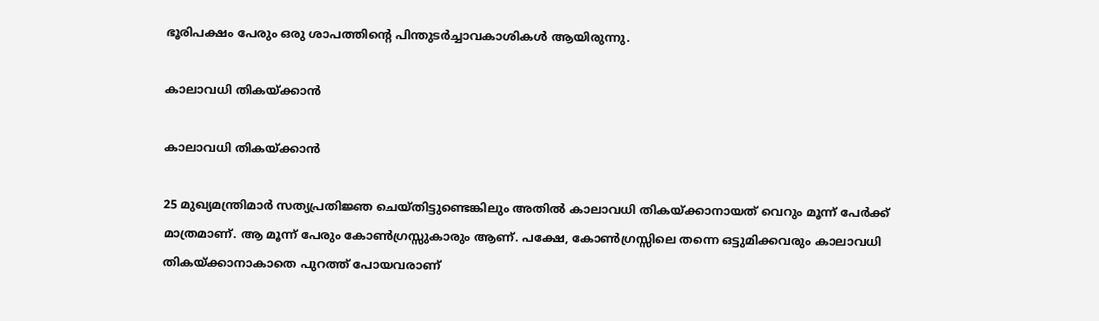ഭൂരിപക്ഷം പേരും ഒരു ശാപത്തിന്റെ പിന്തുടര്‍ച്ചാവകാശികള്‍ ആയിരുന്നു.

കാലാവധി തികയ്ക്കാന്‍

കാലാവധി തികയ്ക്കാന്‍

25 മുഖ്യമന്ത്രിമാര്‍ സത്യപ്രതിജ്ഞ ചെയ്തിട്ടുണ്ടെങ്കിലും അതില്‍ കാലാവധി തികയ്ക്കാനായത് വെറും മൂന്ന് പേര്‍ക്ക് മാത്രമാണ്. ആ മൂന്ന് പേരും കോണ്‍ഗ്രസ്സുകാരും ആണ്. പക്ഷേ, കോണ്‍ഗ്രസ്സിലെ തന്നെ ഒട്ടുമിക്കവരും കാലാവധി തികയ്ക്കാനാകാതെ പുറത്ത് പോയവരാണ്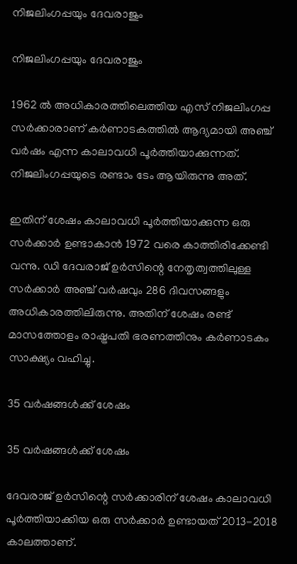നിജലിംഗപ്പയും ദേവരാജും

നിജലിംഗപ്പയും ദേവരാജും

1962 ല്‍ അധികാരത്തിലെത്തിയ എസ് നിജലിംഗപ്പ സര്‍ക്കാരാണ് കര്‍ണാടകത്തില്‍ ആദ്യമായി അഞ്ച് വര്‍ഷം എന്ന കാലാവധി പൂര്‍ത്തിയാക്കുന്നത്. നിജലിംഗപ്പയുടെ രണ്ടാം ടേം ആയിരുന്നു അത്.

ഇതിന് ശേഷം കാലാവധി പൂര്‍ത്തിയാക്കുന്ന ഒരു സര്‍ക്കാര്‍ ഉണ്ടാകാന്‍ 1972 വരെ കാത്തിരിക്കേണ്ടി വന്നു. ഡി ദേവരാജ് ഉര്‍സിന്റെ നേതൃത്വത്തിലുള്ള സര്‍ക്കാര്‍ അഞ്ച് വര്‍ഷവും 286 ദിവസങ്ങളും അധികാരത്തിലിരുന്നു. അതിന് ശേഷം രണ്ട് മാസത്തോളം രാഷ്ട്രപതി ഭരണത്തിനും കര്‍ണാടകം സാക്ഷ്യം വഹിച്ചു.

35 വര്‍ഷങ്ങള്‍ക്ക് ശേഷം

35 വര്‍ഷങ്ങള്‍ക്ക് ശേഷം

ദേവരാജ് ഉര്‍സിന്റെ സര്‍ക്കാരിന് ശേഷം കാലാവധി പൂര്‍ത്തിയാക്കിയ ഒരു സര്‍ക്കാര്‍ ഉണ്ടായത് 2013-2018 കാലത്താണ്.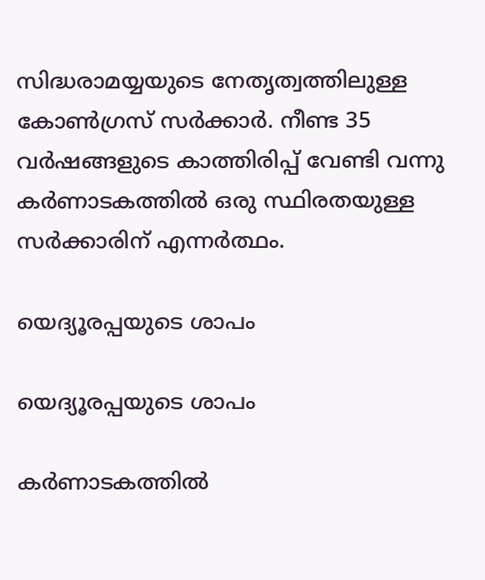സിദ്ധരാമയ്യയുടെ നേതൃത്വത്തിലുള്ള കോണ്‍ഗ്രസ് സര്‍ക്കാര്‍. നീണ്ട 35 വര്‍ഷങ്ങളുടെ കാത്തിരിപ്പ് വേണ്ടി വന്നു കര്‍ണാടകത്തില്‍ ഒരു സ്ഥിരതയുള്ള സര്‍ക്കാരിന് എന്നര്‍ത്ഥം.

യെദ്യൂരപ്പയുടെ ശാപം

യെദ്യൂരപ്പയുടെ ശാപം

കര്‍ണാടകത്തില്‍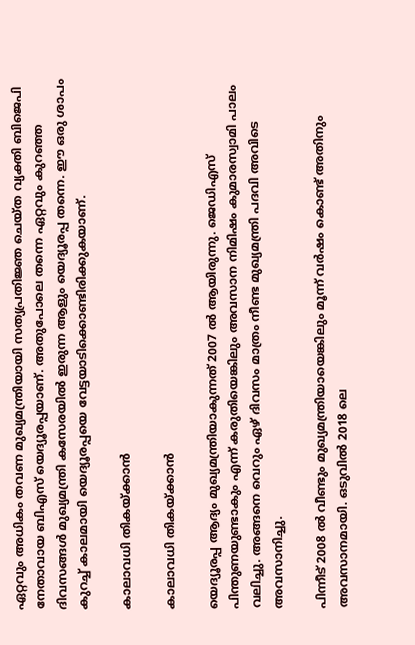ഏറ്റവും അധികം തവണ മുഖ്യമന്ത്രിയായി സത്യപ്രതിജ്ഞ ചെയ്ത വ്യക്തി ബിജെപി നേതാവായ ബിഎസ് യെദ്യൂരപ്പയാണ്. അതുപോലെ തന്നെ ഏറ്റവും കുറഞ്ഞ ദിവസങ്ങള്‍ മുഖ്യമന്ത്രി കസേരയില്‍ ഇരുന്ന ആളും യെദ്യൂരപ്പ തന്നെ. ഈ ഒരു ശാപം കുറച്ച് കാലമായി യെദ്യൂരപ്പയെ വേട്ടയാടിക്കൊണ്ടിരിക്കുകയാണ്.

കാലാവധി തികയ്ക്കാന്‍

കാലാവധി തികയ്ക്കാന്‍

യെദ്യൂരപ്പ ആദ്യം മുഖ്യമന്ത്രിയാകുന്നത് 2007 ല്‍ ആയിരുന്നു. ജെഡിഎസ് പിന്തുണയുണ്ടാകും എന്ന് കരുതിയെങ്കിലും അവസാന നിമിഷം കുമാരസ്വാമി പാലം വലിച്ചു. അങ്ങനെ വെറും ഏഴ് ദിവസം മാത്രം നീണ്ട മുഖ്യമന്ത്രി പദവി അവിടെ അവസാനിച്ചു.

പിന്നീട് 2008 ല്‍ വീണ്ടും മുഖ്യമന്ത്രിയായെങ്കിലും മൂന്ന് വര്‍ഷം കൊണ്ട് അതിനും അവസാനമായി. ഒടുവില്‍ 2018 ലെ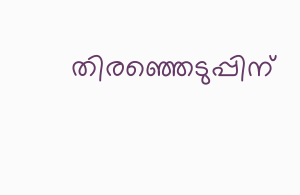തിരഞ്ഞെടുപ്പിന്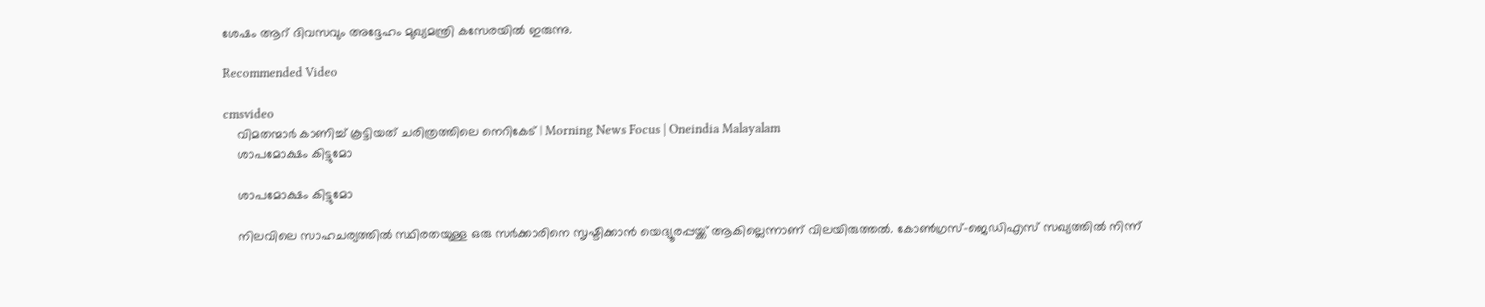ശേഷം ആറ് ദിവസവും അദ്ദേഹം മുഖ്യമന്ത്രി കസേരയില്‍ ഇരുന്നു.

Recommended Video

cmsvideo
    വിമതന്മാർ കാണിച്ച്‌ കൂട്ടിയത് ചരിത്രത്തിലെ നെറികേട് | Morning News Focus | Oneindia Malayalam
    ശാപമോക്ഷം കിട്ടുമോ

    ശാപമോക്ഷം കിട്ടുമോ

    നിലവിലെ സാഹചര്യത്തില്‍ സ്ഥിരതയുള്ള ഒരു സര്‍ക്കാരിനെ സൃഷ്ടിക്കാന്‍ യെദ്യൂരപ്പയ്ക്ക് ആകില്ലെന്നാണ് വിലയിരുത്തല്‍. കോണ്‍ഗ്രസ്-ജെഡിഎസ് സഖ്യത്തില്‍ നിന്ന്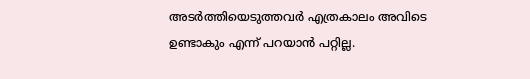അടര്‍ത്തിയെടുത്തവര്‍ എത്രകാലം അവിടെ ഉണ്ടാകും എന്ന് പറയാന്‍ പറ്റില്ല.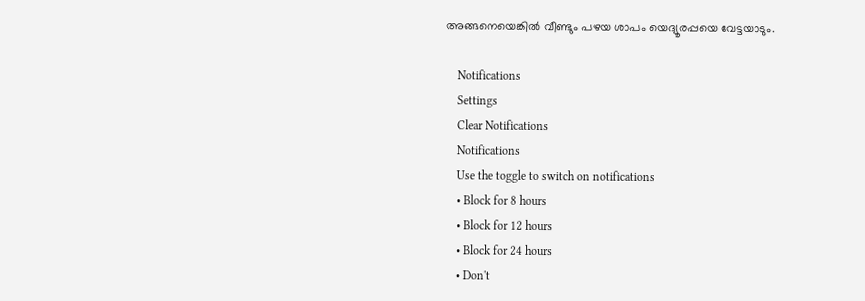അങ്ങനെയെങ്കില്‍ വീണ്ടും പഴയ ശാപം യെദ്യൂരപ്പയെ വേട്ടയാടും.

    Notifications
    Settings
    Clear Notifications
    Notifications
    Use the toggle to switch on notifications
    • Block for 8 hours
    • Block for 12 hours
    • Block for 24 hours
    • Don't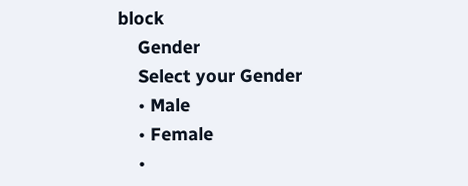block
    Gender
    Select your Gender
    • Male
    • Female
    •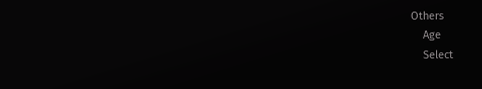Others
    Age
    Select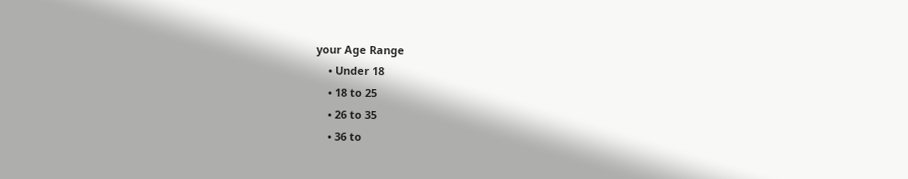your Age Range
    • Under 18
    • 18 to 25
    • 26 to 35
    • 36 to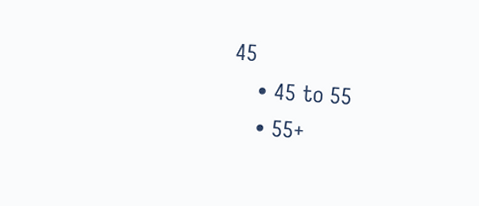45
    • 45 to 55
    • 55+